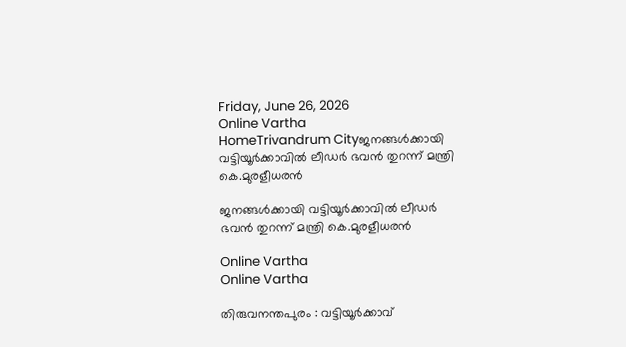Friday, June 26, 2026
Online Vartha
HomeTrivandrum Cityജനങ്ങൾക്കായി വട്ടിയൂർക്കാവിൽ ലീഡർ ഭവൻ തുറന്ന് മന്ത്രി കെ.മുരളീധരൻ

ജനങ്ങൾക്കായി വട്ടിയൂർക്കാവിൽ ലീഡർ ഭവൻ തുറന്ന് മന്ത്രി കെ.മുരളീധരൻ

Online Vartha
Online Vartha

തിരുവനന്തപുരം : വട്ടിയൂർക്കാവ്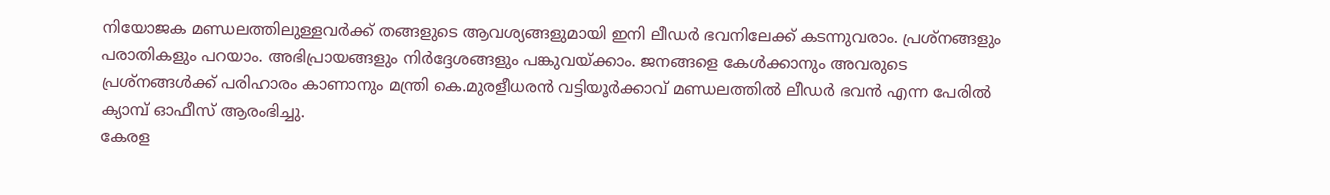നിയോജക മണ്ഡലത്തിലുള്ളവർക്ക് തങ്ങളുടെ ആവശ്യങ്ങളുമായി ഇനി ലീഡർ ഭവനിലേക്ക് കടന്നുവരാം. പ്രശ്നങ്ങളും പരാതികളും പറയാം. അഭിപ്രായങ്ങളും നിർദ്ദേശങ്ങളും പങ്കുവയ്ക്കാം. ജനങ്ങളെ കേൾക്കാനും അവരുടെ പ്രശ്നങ്ങൾക്ക് പരിഹാരം കാണാനും മന്ത്രി കെ.മുരളീധരൻ വട്ടിയൂർക്കാവ് മണ്ഡലത്തിൽ ലീഡർ ഭവൻ എന്ന പേരിൽ ക്യാമ്പ് ഓഫീസ് ആരംഭിച്ചു.
കേരള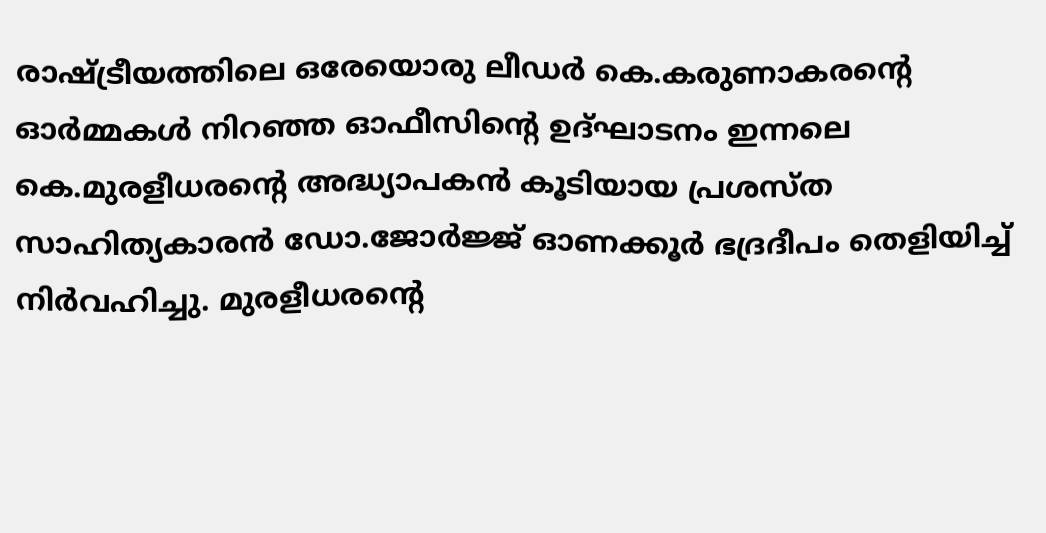രാഷ്ട്രീയത്തിലെ ഒരേയൊരു ലീഡർ കെ.കരുണാകരന്റെ ഓർമ്മകൾ നിറഞ്ഞ ഓഫീസിന്റെ ഉദ്ഘാടനം ഇന്നലെ കെ.മുരളീധരന്റെ അദ്ധ്യാപകൻ കൂടിയായ പ്രശസ്ത സാഹിത്യകാരൻ ഡോ.ജോർ‍ജ്ജ് ഓണക്കൂർ ഭദ്രദീപം തെളിയിച്ച് നിർവഹിച്ചു. മുരളീധരന്റെ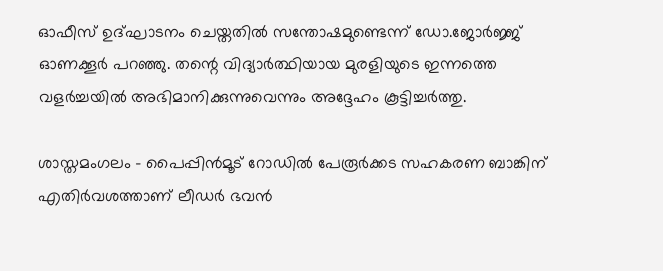ഓഫീസ് ഉദ്ഘാടനം ചെയ്തതിൽ സന്തോഷമുണ്ടെന്ന് ഡോ.ജോർജ്ജ് ഓണക്കൂർ പറഞ്ഞു. തന്റെ വിദ്യാർത്ഥിയായ മുരളിയുടെ ഇന്നത്തെ വളർച്ചയിൽ അഭിമാനിക്കുന്നുവെന്നും അദ്ദേഹം കൂട്ടിച്ചർത്തു.

ശാസ്തമംഗലം – പൈപ്പിൻമൂട് റോഡിൽ പേരൂർക്കട സഹകരണ ബാങ്കിന് എതിർവശത്താണ് ലീഡർ ഭവൻ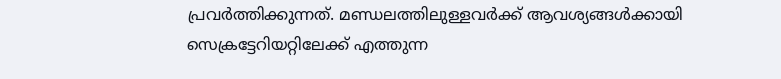പ്രവർത്തിക്കുന്നത്. മണ്ഡലത്തിലുള്ളവർക്ക് ആവശ്യങ്ങൾക്കായി സെക്രട്ടേറിയറ്റിലേക്ക് എത്തുന്ന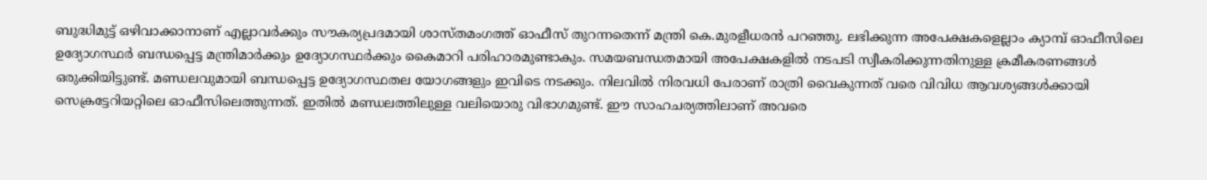ബുദ്ധിമുട്ട് ഒഴിവാക്കാനാണ് എല്ലാവർക്കും സൗകര്യപ്രദമായി ശാസ്തമംഗത്ത് ഓഫീസ് തുറന്നതെന്ന് മന്ത്രി കെ.മുരളീധരൻ പറഞ്ഞു. ലഭിക്കുന്ന അപേക്ഷകളെല്ലാം ക്യാമ്പ് ഓഫീസിലെ ഉദ്യോഗസ്ഥർ ബന്ധപ്പെട്ട മന്ത്രിമാർക്കും ഉദ്യോഗസ്ഥർക്കും കൈമാറി പരിഹാരമുണ്ടാകും. സമയബന്ധതമായി അപേക്ഷകളിൽ നടപടി സ്വീകരിക്കുന്നതിനുള്ള ക്രമീകരണങ്ങൾ ഒരുക്കിയിട്ടുണ്ട്. മണ്ഡലവുമായി ബന്ധപ്പെട്ട ഉദ്യോഗസ്ഥതല യോഗങ്ങളും ഇവിടെ നടക്കും. നിലവിൽ നിരവധി പേരാണ് രാത്രി വൈകുന്നത് വരെ വിവിധ ആവശ്യങ്ങൾക്കായി സെക്രട്ടേറിയറ്റിലെ ഓഫീസിലെത്തുന്നത്. ഇതിൽ മണ്ഡലത്തിലുള്ള വലിയൊരു വിഭാഗമുണ്ട്. ഈ സാഹചര്യത്തിലാണ് അവരെ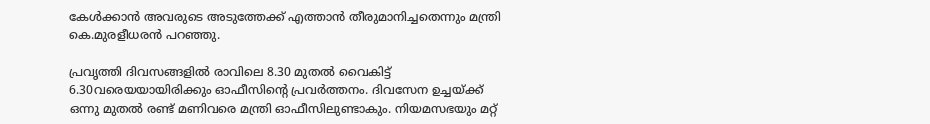കേൾക്കാൻ അവരുടെ അടുത്തേക്ക് എത്താൻ തീരുമാനിച്ചതെന്നും മന്ത്രി കെ.മുരളീധരൻ പറഞ്ഞു.

പ്രവൃത്തി ദിവസങ്ങളിൽ രാവിലെ 8.30 മുതൽ വൈകിട്ട് 6.30വരെയയായിരിക്കും ഓഫീസിന്റെ പ്രവർത്തനം. ദിവസേന ഉച്ചയ്ക്ക് ഒന്നു മുതൽ രണ്ട് മണിവരെ മന്ത്രി ഓഫീസിലുണ്ടാകും. നിയമസഭയും മറ്റ്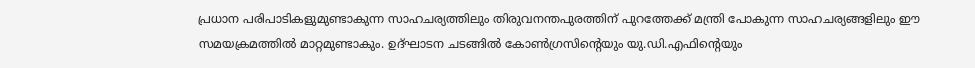പ്രധാന പരിപാടികളുമുണ്ടാകുന്ന സാഹചര്യത്തിലും തിരുവനന്തപുരത്തിന് പുറത്തേക്ക് മന്ത്രി പോകുന്ന സാഹചര്യങ്ങളിലും ഈ സമയക്രമത്തിൽ മാറ്റമുണ്ടാകും. ഉദ്ഘാടന ചടങ്ങിൽ കോൺഗ്രസിന്റെയും യു.ഡി.എഫിന്റെയും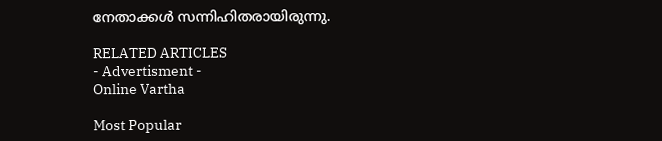നേതാക്കൾ സന്നിഹിതരായിരുന്നു.

RELATED ARTICLES
- Advertisment -
Online Vartha

Most Popular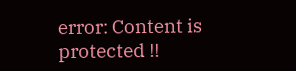error: Content is protected !!